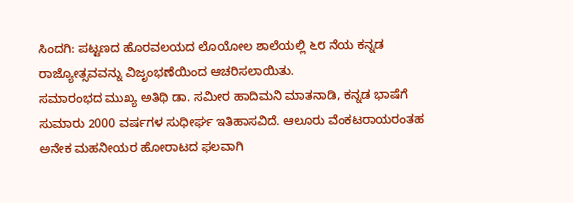ಸಿಂದಗಿ: ಪಟ್ಟಣದ ಹೊರವಲಯದ ಲೊಯೋಲ ಶಾಲೆಯಲ್ಲಿ ೬೮ ನೆಯ ಕನ್ನಡ ರಾಜ್ಯೋತ್ಸವವನ್ನು ವಿಜೃಂಭಣೆಯಿಂದ ಆಚರಿಸಲಾಯಿತು.
ಸಮಾರಂಭದ ಮುಖ್ಯ ಅತಿಥಿ ಡಾ. ಸಮೀರ ಹಾದಿಮನಿ ಮಾತನಾಡಿ, ಕನ್ನಡ ಭಾಷೆಗೆ ಸುಮಾರು 2000 ವರ್ಷಗಳ ಸುಧೀರ್ಘ ಇತಿಹಾಸವಿದೆ. ಆಲೂರು ವೆಂಕಟರಾಯರಂತಹ ಅನೇಕ ಮಹನೀಯರ ಹೋರಾಟದ ಫಲವಾಗಿ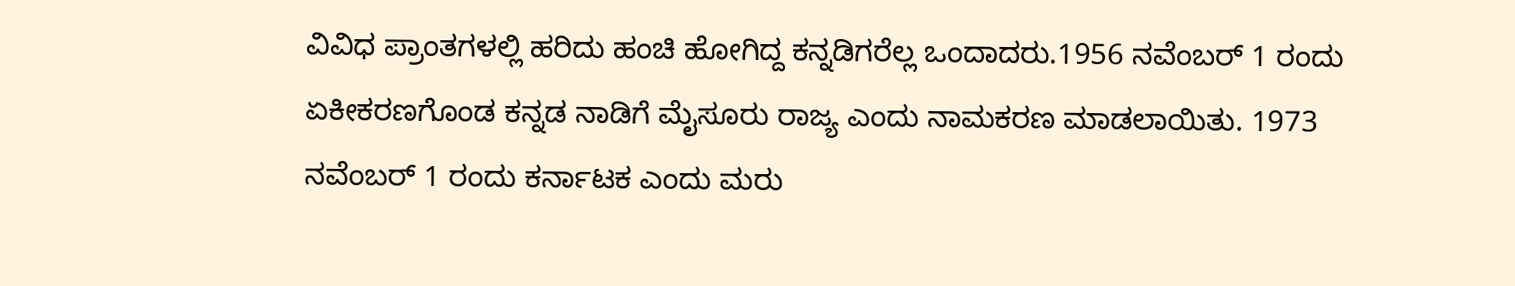ವಿವಿಧ ಪ್ರಾಂತಗಳಲ್ಲಿ ಹರಿದು ಹಂಚಿ ಹೋಗಿದ್ದ ಕನ್ನಡಿಗರೆಲ್ಲ ಒಂದಾದರು.1956 ನವೆಂಬರ್ 1 ರಂದು ಏಕೀಕರಣಗೊಂಡ ಕನ್ನಡ ನಾಡಿಗೆ ಮೈಸೂರು ರಾಜ್ಯ ಎಂದು ನಾಮಕರಣ ಮಾಡಲಾಯಿತು. 1973 ನವೆಂಬರ್ 1 ರಂದು ಕರ್ನಾಟಕ ಎಂದು ಮರು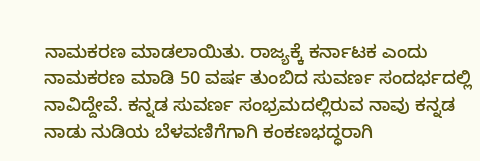ನಾಮಕರಣ ಮಾಡಲಾಯಿತು. ರಾಜ್ಯಕ್ಕೆ ಕರ್ನಾಟಕ ಎಂದು ನಾಮಕರಣ ಮಾಡಿ 50 ವರ್ಷ ತುಂಬಿದ ಸುವರ್ಣ ಸಂದರ್ಭದಲ್ಲಿ ನಾವಿದ್ದೇವೆ. ಕನ್ನಡ ಸುವರ್ಣ ಸಂಭ್ರಮದಲ್ಲಿರುವ ನಾವು ಕನ್ನಡ ನಾಡು ನುಡಿಯ ಬೆಳವಣಿಗೆಗಾಗಿ ಕಂಕಣಭದ್ಧರಾಗಿ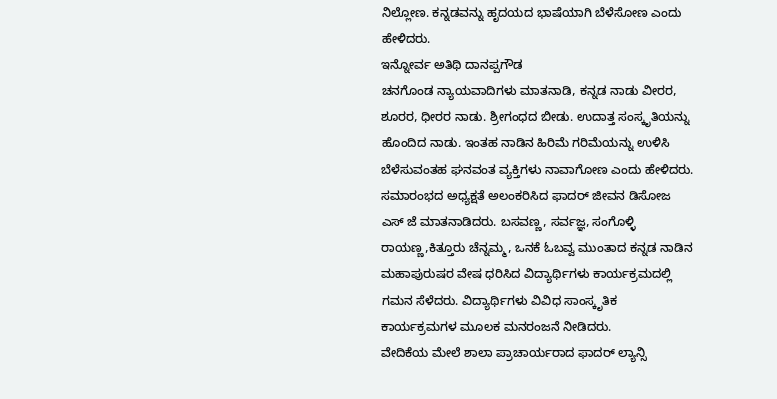ನಿಲ್ಲೋಣ. ಕನ್ನಡವನ್ನು ಹೃದಯದ ಭಾಷೆಯಾಗಿ ಬೆಳೆಸೋಣ ಎಂದು ಹೇಳಿದರು.
ಇನ್ನೋರ್ವ ಅತಿಥಿ ದಾನಪ್ಪಗೌಡ
ಚನಗೊಂಡ ನ್ಯಾಯವಾದಿಗಳು ಮಾತನಾಡಿ, ಕನ್ನಡ ನಾಡು ವೀರರ, ಶೂರರ, ಧೀರರ ನಾಡು. ಶ್ರೀಗಂಧದ ಬೀಡು. ಉದಾತ್ತ ಸಂಸ್ಕೃತಿಯನ್ನು ಹೊಂದಿದ ನಾಡು. ಇಂತಹ ನಾಡಿನ ಹಿರಿಮೆ ಗರಿಮೆಯನ್ನು ಉಳಿಸಿ ಬೆಳೆಸುವಂತಹ ಘನವಂತ ವ್ಯಕ್ತಿಗಳು ನಾವಾಗೋಣ ಎಂದು ಹೇಳಿದರು.
ಸಮಾರಂಭದ ಅಧ್ಯಕ್ಷತೆ ಅಲಂಕರಿಸಿದ ಫಾದರ್ ಜೀವನ ಡಿಸೋಜ ಎಸ್ ಜೆ ಮಾತನಾಡಿದರು. ಬಸವಣ್ಣ, ಸರ್ವಜ್ಞ, ಸಂಗೊಳ್ಳಿ ರಾಯಣ್ಣ,ಕಿತ್ತೂರು ಚೆನ್ನಮ್ಮ, ಒನಕೆ ಓಬವ್ವ ಮುಂತಾದ ಕನ್ನಡ ನಾಡಿನ ಮಹಾಪುರುಷರ ವೇಷ ಧರಿಸಿದ ವಿದ್ಯಾರ್ಥಿಗಳು ಕಾರ್ಯಕ್ರಮದಲ್ಲಿ ಗಮನ ಸೆಳೆದರು. ವಿದ್ಯಾರ್ಥಿಗಳು ವಿವಿಧ ಸಾಂಸ್ಕೃತಿಕ ಕಾರ್ಯಕ್ರಮಗಳ ಮೂಲಕ ಮನರಂಜನೆ ನೀಡಿದರು.
ವೇದಿಕೆಯ ಮೇಲೆ ಶಾಲಾ ಪ್ರಾಚಾರ್ಯರಾದ ಫಾದರ್ ಲ್ಯಾನ್ಸಿ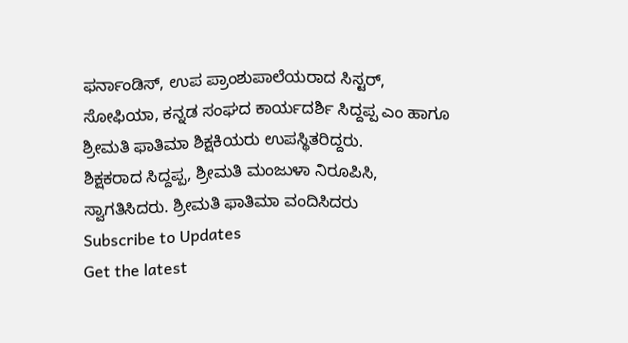ಫರ್ನಾಂಡಿಸ್, ಉಪ ಪ್ರಾಂಶುಪಾಲೆಯರಾದ ಸಿಸ್ಟರ್, ಸೋಫಿಯಾ, ಕನ್ನಡ ಸಂಘದ ಕಾರ್ಯದರ್ಶಿ ಸಿದ್ದಪ್ಪ ಎಂ ಹಾಗೂ ಶ್ರೀಮತಿ ಫಾತಿಮಾ ಶಿಕ್ಷಕಿಯರು ಉಪಸ್ಥಿತರಿದ್ದರು.
ಶಿಕ್ಷಕರಾದ ಸಿದ್ದಪ್ಪ, ಶ್ರೀಮತಿ ಮಂಜುಳಾ ನಿರೂಪಿಸಿ, ಸ್ವಾಗತಿಸಿದರು. ಶ್ರೀಮತಿ ಫಾತಿಮಾ ವಂದಿಸಿದರು
Subscribe to Updates
Get the latest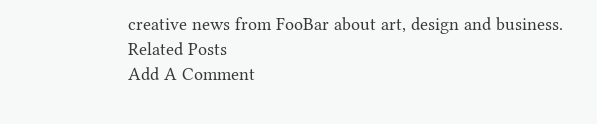creative news from FooBar about art, design and business.
Related Posts
Add A Comment